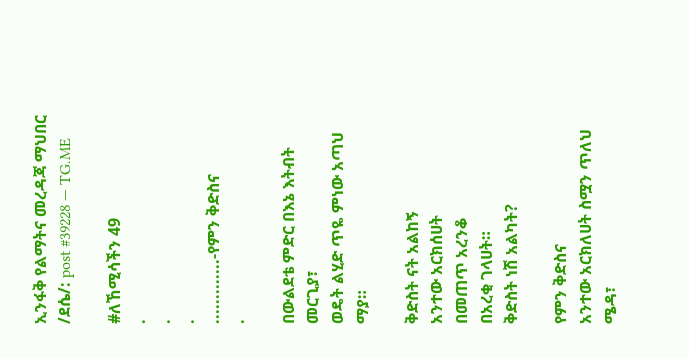ኢንፋቅ የልማትና መረዳጃ ማህበር /ደሴ/: post #39228 — TG.ME

#ለኸሚሳችን 49
.
.
.
.............-የምን ቅድስና
.

በውልደቴ ምድር በእኔ እትብት መርጊያ፣
ወዴት ልሂድ ጥዬ ምነው አጣህ ማያ።

ቅድስት ናት አልከኝ
አንተው አርክሰሀት
በመጠጥ አረንቆ
በአረቂ ገላሀት።
ቅድስት ነሽ አልካት?

የምን ቅድስና
አንተው አርክለሀት ስሟን ጥለህ ሜዳ፣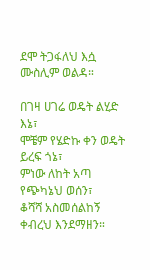ደሞ ትጋፋለህ እሷ ሙስሊም ወልዳ።

በገዛ ሀገሬ ወዴት ልሂድ እኔ፣
ሞቼም የሄድኩ ቀን ወዴት ይረፍ ጎኔ፣
ምነው ለከት አጣ የጭካኔህ ወሰን፣
ቆሻሻ አስመሰልከኝ ቀብረህ እንደማዘን።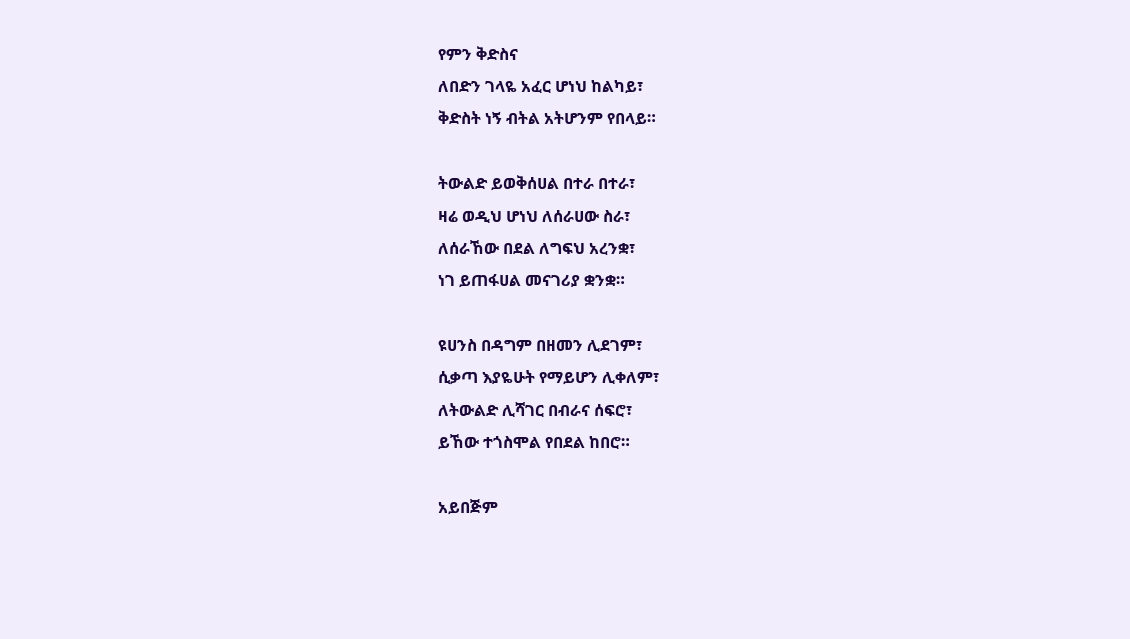የምን ቅድስና
ለበድን ገላዬ አፈር ሆነህ ከልካይ፣
ቅድስት ነኝ ብትል አትሆንም የበላይ።

ትውልድ ይወቅሰሀል በተራ በተራ፣
ዛሬ ወዲህ ሆነህ ለሰራሀው ስራ፣
ለሰራኸው በደል ለግፍህ አረንቋ፣
ነገ ይጠፋሀል መናገሪያ ቋንቋ።

ዩሀንስ በዳግም በዘመን ሊደገም፣
ሲቃጣ እያዬሁት የማይሆን ሊቀለም፣
ለትውልድ ሊሻገር በብራና ሰፍሮ፣
ይኸው ተጎስሞል የበደል ከበሮ።

አይበጅም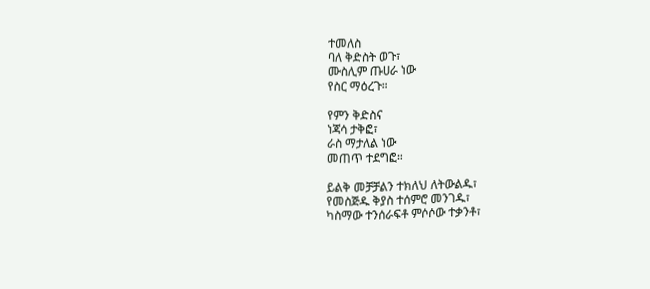ተመለስ
ባለ ቅድስት ወጉ፣
ሙስሊም ጡሀራ ነው
የስር ማዕረጉ።

የምን ቅድስና
ነጃሳ ታቅፎ፣
ራስ ማታለል ነው
መጠጥ ተደግፎ።

ይልቅ መቻቻልን ተክለህ ለትውልዱ፣
የመስጅዱ ቅያስ ተሰምሮ መንገዱ፣
ካስማው ተንሰራፍቶ ምሶሶው ተቃንቶ፣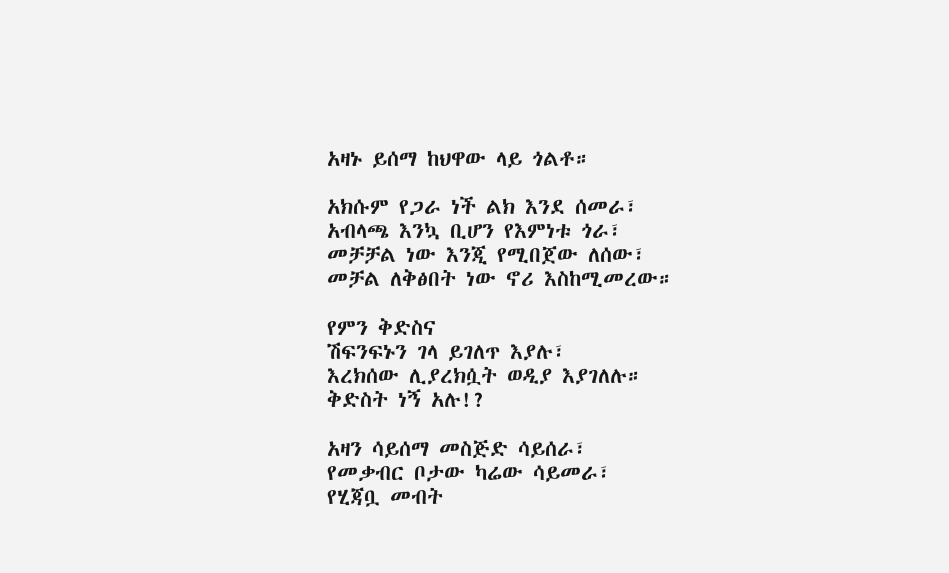አዛኑ ይሰማ ከህዋው ላይ ጎልቶ።

አክሱም የጋራ ነች ልክ እንደ ሰመራ፣
አብላጫ እንኳ ቢሆን የእምነቱ ጎራ፣
መቻቻል ነው እንጂ የሚበጀው ለሰው፣
መቻል ለቅፅበት ነው ኖሪ እስከሚመረው።

የምን ቅድስና
ሽፍንፍኑን ገላ ይገለጥ እያሉ፣
እረክሰው ሊያረክሷት ወዲያ እያገለሉ።
ቅድስት ነኝ አሉ!?

አዛን ሳይሰማ መስጅድ ሳይሰራ፣
የመቃብር ቦታው ካሬው ሳይመራ፣
የሂጃቧ መብት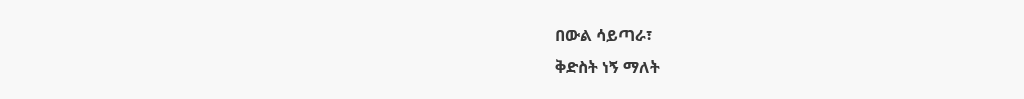በውል ሳይጣራ፣
ቅድስት ነኝ ማለት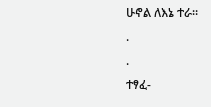ሁኖል ለእኔ ተራ።
.
.
ተፃፈ-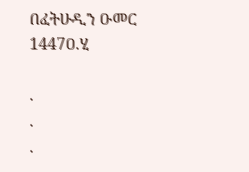በፈትሁዲን ዑመር
1447ዐ.ሂ

.
.
.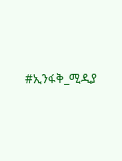#ኢንፋቅ_ሚዲያ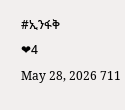#ኢንፋቅ
❤4
May 28, 2026 711